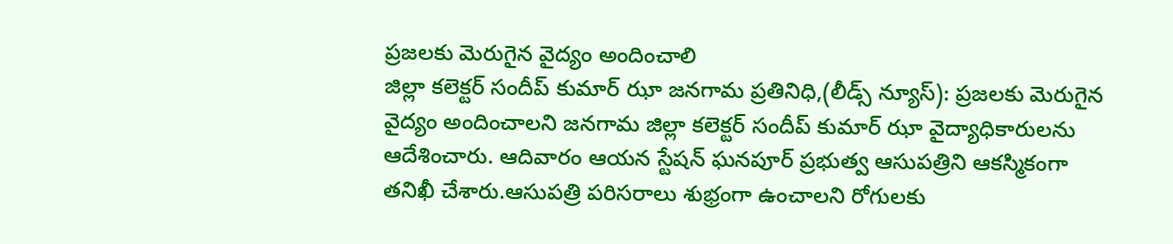ప్రజలకు మెరుగైన వైద్యం అందించాలి
జిల్లా కలెక్టర్ సందీప్ కుమార్ ఝా జనగామ ప్రతినిధి,(లీడ్స్ న్యూస్): ప్రజలకు మెరుగైన వైద్యం అందించాలని జనగామ జిల్లా కలెక్టర్ సందీప్ కుమార్ ఝా వైద్యాధికారులను ఆదేశించారు. ఆదివారం ఆయన స్టేషన్ ఘనపూర్ ప్రభుత్వ ఆసుపత్రిని ఆకస్మికంగా తనిఖీ చేశారు.ఆసుపత్రి పరిసరాలు శుభ్రంగా ఉంచాలని రోగులకు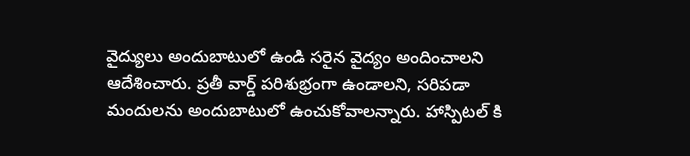వైద్యులు అందుబాటులో ఉండి సరైన వైద్యం అందించాలని ఆదేశించారు. ప్రతీ వార్డ్ పరిశుభ్రంగా ఉండాలని, సరిపడా మందులను అందుబాటులో ఉంచుకోవాలన్నారు. హాస్పిటల్ కి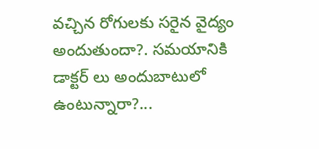వచ్చిన రోగులకు సరైన వైద్యం అందుతుందా?. సమయానికి డాక్టర్ లు అందుబాటులో ఉంటున్నారా?...